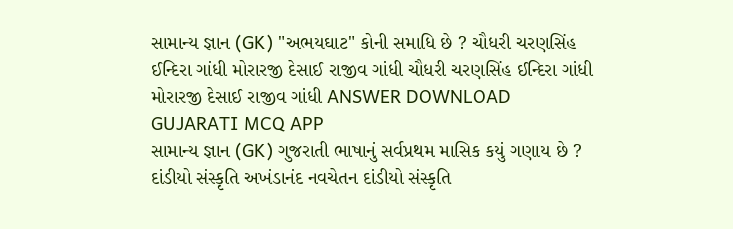સામાન્ય જ્ઞાન (GK) "અભયઘાટ" કોની સમાધિ છે ? ચૌધરી ચરણસિંહ ઈન્દિરા ગાંધી મોરારજી દેસાઈ રાજીવ ગાંધી ચૌધરી ચરણસિંહ ઈન્દિરા ગાંધી મોરારજી દેસાઈ રાજીવ ગાંધી ANSWER DOWNLOAD GUJARATI MCQ APP
સામાન્ય જ્ઞાન (GK) ગુજરાતી ભાષાનું સર્વપ્રથમ માસિક કયું ગણાય છે ? દાંડીયો સંસ્કૃતિ અખંડાનંદ નવચેતન દાંડીયો સંસ્કૃતિ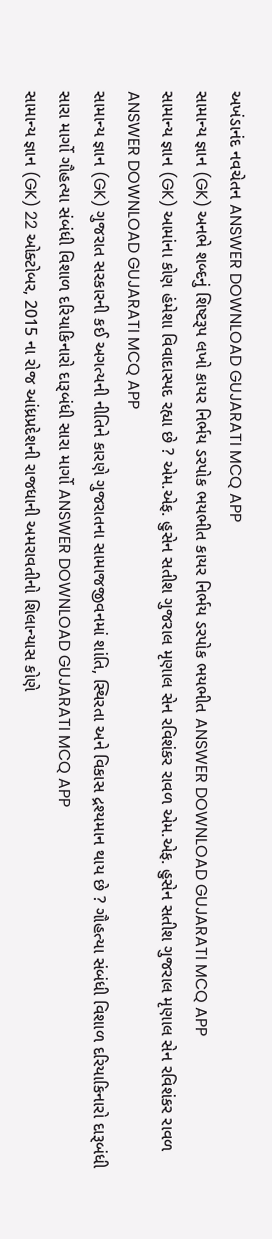અખંડાનંદ નવચેતન ANSWER DOWNLOAD GUJARATI MCQ APP
સામાન્ય જ્ઞાન (GK) અનભે શબ્દનું શિષ્ટરૂપ લખો કાયર નિર્ભય ડરપોક ભયભીત કાયર નિર્ભય ડરપોક ભયભીત ANSWER DOWNLOAD GUJARATI MCQ APP
સામાન્ય જ્ઞાન (GK) આમાંના કોણ હંમેશા વિવાદાસ્પદ રહ્યા છે ? એમ.એફ. હુસેન સતીશ ગુજરાલ મૃણાલ સેન રવિશંકર રાવળ એમ.એફ. હુસેન સતીશ ગુજરાલ મૃણાલ સેન રવિશંકર રાવળ ANSWER DOWNLOAD GUJARATI MCQ APP
સામાન્ય જ્ઞાન (GK) ગુજરાત સરકારની કઈ અગત્યની નીતિને કારણે ગુજરાતના સામાજજીવનમાં શાંતિ, સ્થિરતા અને વિકાસ દ્રશ્યમાન થાય છે ? ગૌહત્યા સંબંધી વિશાળ દરિયાકિનારો દારૂબંધી સારા માર્ગો ગૌહત્યા સંબંધી વિશાળ દરિયાકિનારો દારૂબંધી સારા માર્ગો ANSWER DOWNLOAD GUJARATI MCQ APP
સામાન્ય જ્ઞાન (GK) 22 ઓક્ટોબર, 2015 ના રોજ આંધ્રપ્રદેશની રાજધાની અમરાવતીનો શિલાન્યાસ કોણે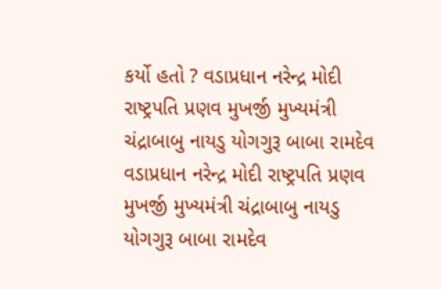કર્યો હતો ? વડાપ્રધાન નરેન્દ્ર મોદી રાષ્ટ્રપતિ પ્રણવ મુખર્જી મુખ્યમંત્રી ચંદ્રાબાબુ નાયડુ યોગગુરૂ બાબા રામદેવ વડાપ્રધાન નરેન્દ્ર મોદી રાષ્ટ્રપતિ પ્રણવ મુખર્જી મુખ્યમંત્રી ચંદ્રાબાબુ નાયડુ યોગગુરૂ બાબા રામદેવ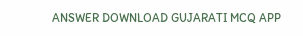ANSWER DOWNLOAD GUJARATI MCQ APP